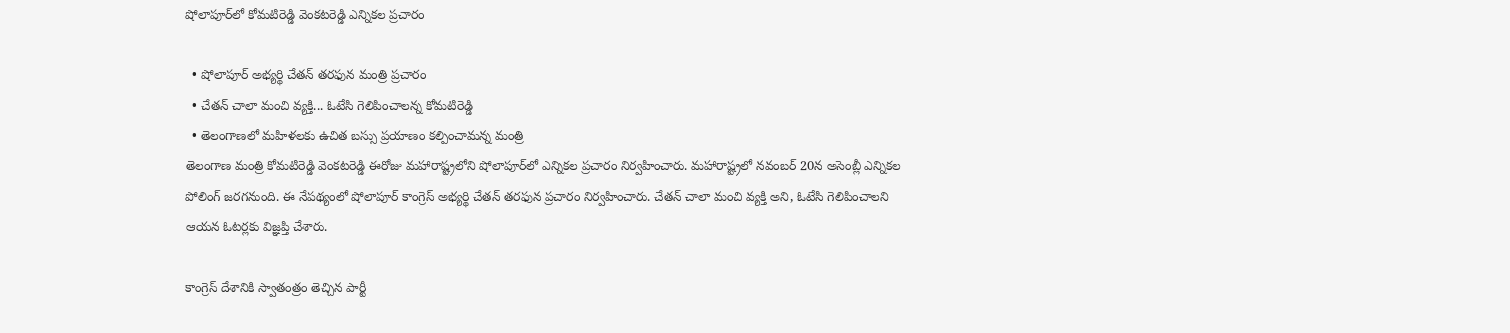షోలాపూర్‌లో కోమటిరెడ్డి వెంకటరెడ్డి ఎన్నికల ప్రచారం

  • షోలాపూర్ అభ్యర్థి చేతన్ తరఫున మంత్రి ప్రచారం
  • చేతన్ చాలా మంచి వ్యక్తి... ఓటేసి గెలిపించాలన్న కోమటిరెడ్డి
  • తెలంగాణలో మహిళలకు ఉచిత బస్సు ప్రయాణం కల్పించామన్న మంత్రి
తెలంగాణ మంత్రి కోమటిరెడ్డి వెంకటరెడ్డి ఈరోజు మహారాష్ట్రలోని షోలాపూర్‌లో ఎన్నికల ప్రచారం నిర్వహించారు. మహారాష్ట్రలో నవంబర్ 20న అసెంబ్లీ ఎన్నికల పోలింగ్ జరగనుంది. ఈ నేపథ్యంలో షోలాపూర్ కాంగ్రెస్ అభ్యర్థి చేతన్ తరఫున ప్రచారం నిర్వహించారు. చేతన్ చాలా మంచి వ్యక్తి అని, ఓటేసి గెలిపించాలని ఆయన ఓటర్లకు విజ్ఞప్తి చేశారు.

కాంగ్రెస్ దేశానికి స్వాతంత్రం తెచ్చిన పార్టీ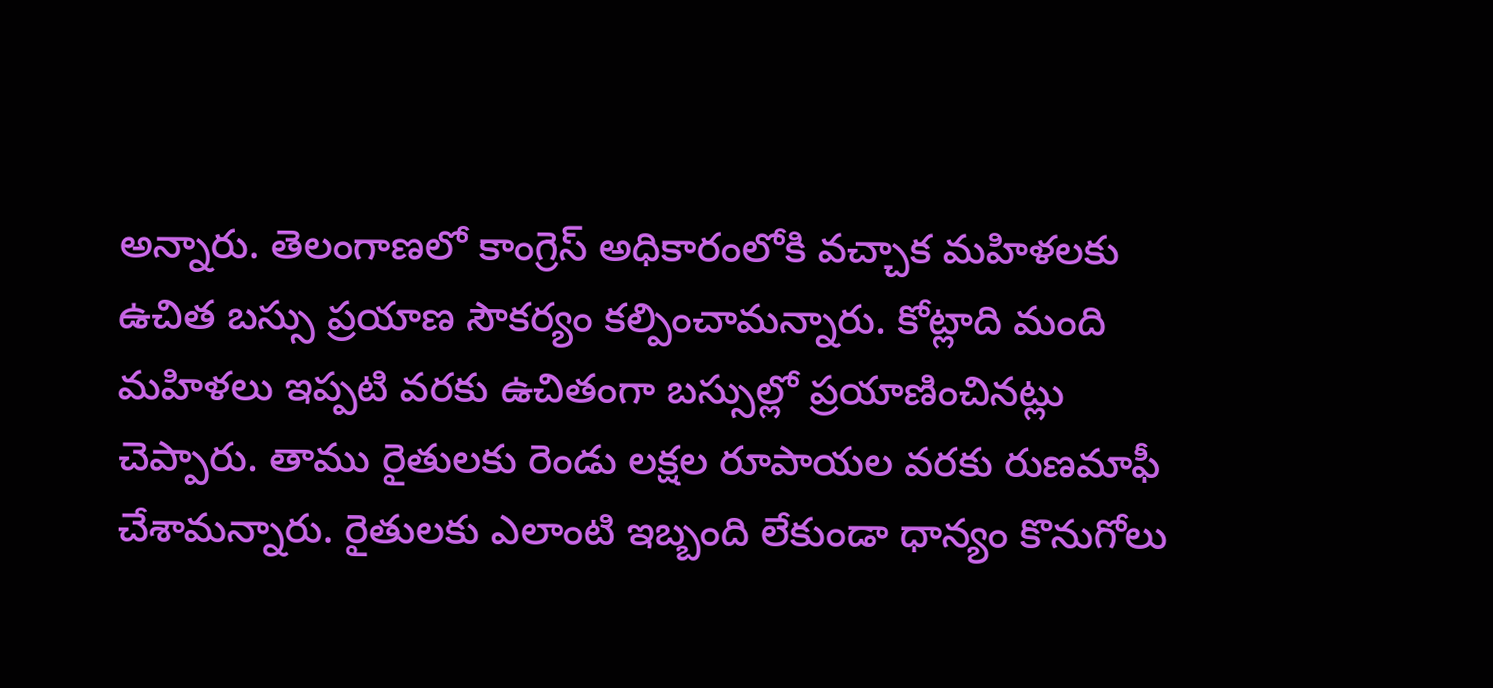అన్నారు. తెలంగాణలో కాంగ్రెస్ అధికారంలోకి వచ్చాక మహిళలకు ఉచిత బస్సు ప్రయాణ సౌకర్యం కల్పించామన్నారు. కోట్లాది మంది మహిళలు ఇప్పటి వరకు ఉచితంగా బస్సుల్లో ప్రయాణించినట్లు చెప్పారు. తాము రైతులకు రెండు లక్షల రూపాయల వరకు రుణమాఫీ చేశామన్నారు. రైతులకు ఎలాంటి ఇబ్బంది లేకుండా ధాన్యం కొనుగోలు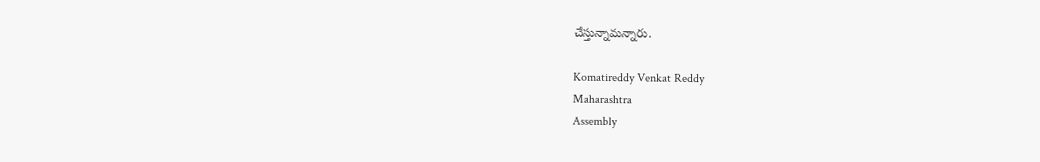చేస్తున్నామన్నారు.

Komatireddy Venkat Reddy
Maharashtra
Assembly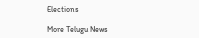Elections

More Telugu News